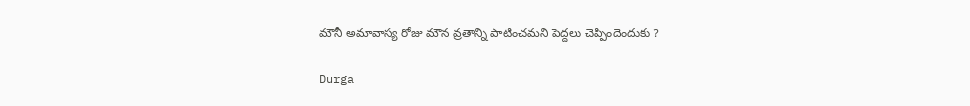మౌనీ అమావాస్య రోజు మౌన వ్రతాన్ని పాటించమని పెద్దలు చెప్పిందెందుకు ?

Durga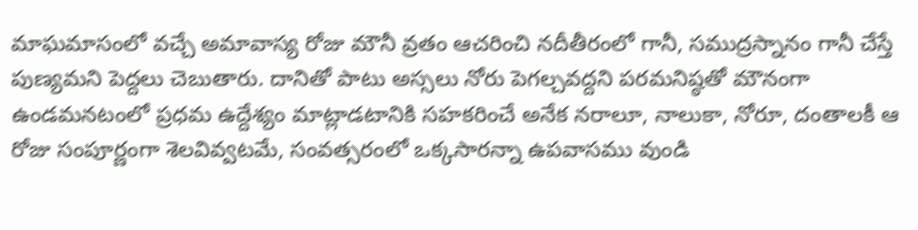మాఘమాసంలో వచ్చే అమావాస్య రోజు మౌనీ వ్రతం ఆచరించి నదీతీరంలో గానీ, సముద్రస్నానం గానీ చేస్తే పుణ్యమని పెద్దలు చెబుతారు. దానితో పాటు అస్సలు నోరు పెగల్చవద్దని పరమనిష్ఠతో మౌనంగా ఉండమనటంలో ప్రధమ ఉద్దేశ్యం మాట్లాడటానికి సహకరించే అనేక నరాలూ, నాలుకా, నోరూ, దంతాలకీ ఆ రోజు సంపూర్ణంగా శెలవివ్వటమే, సంవత్సరంలో ఒక్కసారన్నా ఉపవాసము వుండి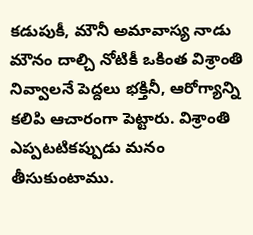కడుపుకీ, మౌనీ అమావాస్య నాడు మౌనం దాల్చి నోటికీ ఒకింత విశ్రాంతి నివ్వాలనే పెద్దలు భక్తినీ, ఆరోగ్యాన్ని కలిపి ఆచారంగా పెట్టారు. విశ్రాంతి ఎప్పటటికప్పుడు మనం తీసుకుంటాము.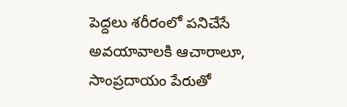పెద్దలు శరీరంలో పనిచేసే అవయావాలకి ఆచారాలూ, సాంప్రదాయం పేరుతో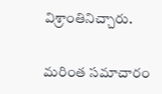విశ్రాంతినిచ్చారు.

మరింత సమాచారం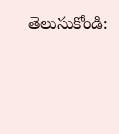తెలుసుకోండి: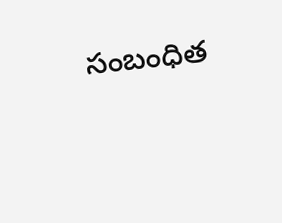సంబంధిత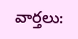వార్తలు: